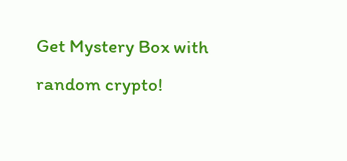Get Mystery Box with random crypto!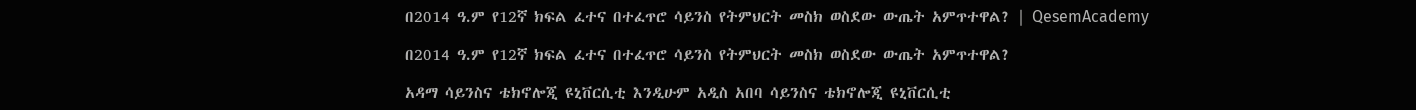በ2014 ዓ.ም የ12ኛ ክፍል ፈተና በተፈጥሮ ሳይንስ የትምህርት መስክ ወስደው ውጤት አምጥተዋል? | QesemAcademy

በ2014 ዓ.ም የ12ኛ ክፍል ፈተና በተፈጥሮ ሳይንስ የትምህርት መስክ ወስደው ውጤት አምጥተዋል?

አዳማ ሳይንስና ቴክኖሎጂ ዩኒቨርሲቲ እንዲሁም አዲስ አበባ ሳይንስና ቴክኖሎጂ ዩኒቨርሲቲ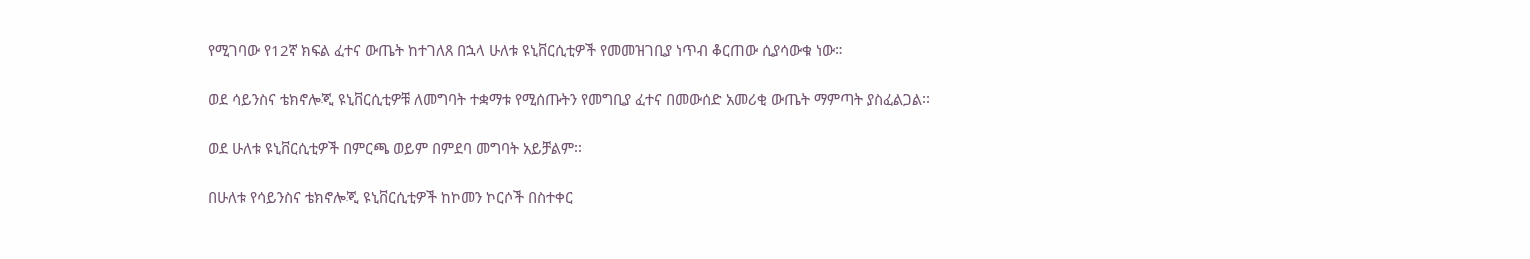የሚገባው የ12ኛ ክፍል ፈተና ውጤት ከተገለጸ በኋላ ሁለቱ ዩኒቨርሲቲዎች የመመዝገቢያ ነጥብ ቆርጠው ሲያሳውቁ ነው።

ወደ ሳይንስና ቴክኖሎጂ ዩኒቨርሲቲዎቹ ለመግባት ተቋማቱ የሚሰጡትን የመግቢያ ፈተና በመውሰድ አመሪቂ ውጤት ማምጣት ያስፈልጋል፡፡

ወደ ሁለቱ ዩኒቨርሲቲዎች በምርጫ ወይም በምደባ መግባት አይቻልም፡፡

በሁለቱ የሳይንስና ቴክኖሎጂ ዩኒቨርሲቲዎች ከኮመን ኮርሶች በስተቀር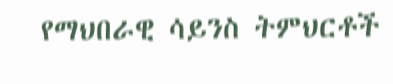የማህበራዊ ሳይንስ ትምህርቶች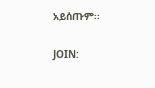አይሰጡም፡፡

JOIN: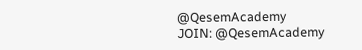@QesemAcademy
JOIN: @QesemAcademy